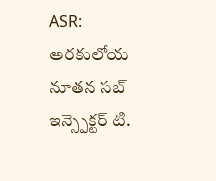ASR: అరకులోయ నూతన సబ్ ఇన్స్పెక్టర్ టి.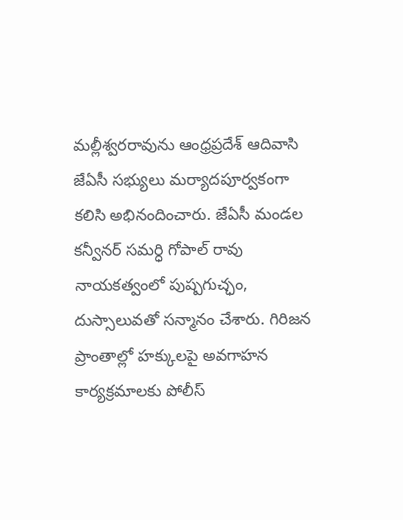మల్లీశ్వరరావును ఆంధ్రప్రదేశ్ ఆదివాసి జేఏసీ సభ్యులు మర్యాదపూర్వకంగా కలిసి అభినందించారు. జేఏసీ మండల కన్వీనర్ సమర్ధి గోపాల్ రావు నాయకత్వంలో పుష్పగుచ్ఛం, దుస్సాలువతో సన్మానం చేశారు. గిరిజన ప్రాంతాల్లో హక్కులపై అవగాహన కార్యక్రమాలకు పోలీస్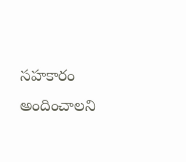సహకారం అందించాలని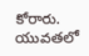కోరారు. యువతలో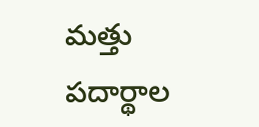మత్తు పదార్థాల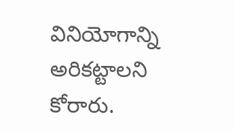వినియోగాన్ని అరికట్టాలని కోరారు.